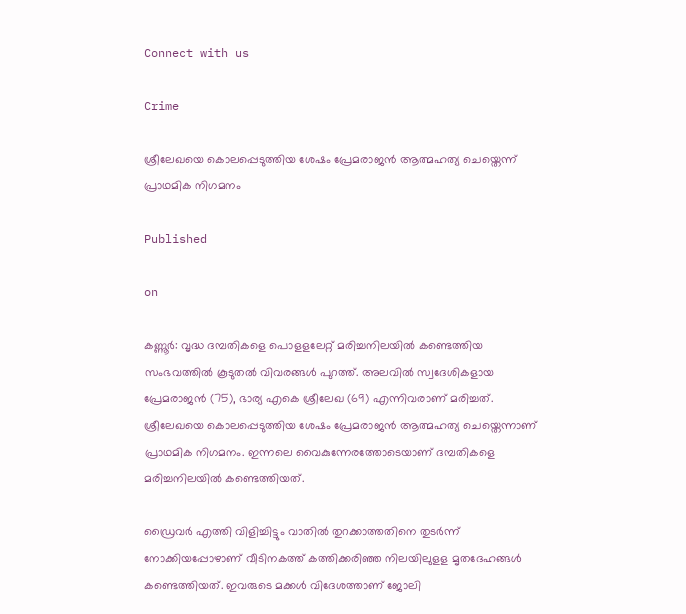Connect with us

Crime

ശ്രീലേഖയെ കൊലപ്പെടുത്തിയ ശേഷം പ്രേമരാജൻ ആത്മഹത്യ ചെയ്തെന്ന് പ്രാഥമിക നിഗമനം

Published

on

കണ്ണൂർ: വൃദ്ധ ദമ്പതികളെ പൊളളലേറ്റ് മരിച്ചനിലയിൽ കണ്ടെത്തിയ സംഭവത്തിൽ കൂടുതൽ വിവരങ്ങൾ പുറത്ത്. അലവിൽ സ്വദേശികളായ പ്രേമരാജൻ (75), ഭാര്യ എകെ ശ്രീലേഖ (69) എന്നിവരാണ് മരിച്ചത്. ശ്രീലേഖയെ കൊലപ്പെടുത്തിയ ശേഷം പ്രേമരാജൻ ആത്മഹത്യ ചെയ്തെന്നാണ് പ്രാഥമിക നിഗമനം. ഇന്നലെ വൈകുന്നേരത്തോടെയാണ് ദമ്പതികളെ മരിച്ചനിലയിൽ കണ്ടെത്തിയത്.

ഡ്രൈവർ എത്തി വിളിച്ചിട്ടും വാതിൽ തുറക്കാത്തതിനെ തുടർന്ന് നോക്കിയപ്പോഴാണ് വീടിനകത്ത് കത്തിക്കരിഞ്ഞ നിലയിലുളള മൃതദേഹങ്ങൾ കണ്ടെത്തിയത്. ഇവരുടെ മക്കൾ വിദേശത്താണ് ജോലി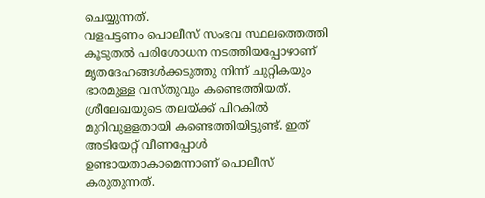ചെയ്യുന്നത്.
വളപട്ടണം പൊലീസ് സംഭവ സ്ഥലത്തെത്തി കൂടുതൽ പരിശോധന നടത്തിയപ്പോഴാണ് മൃതദേഹങ്ങൾക്കടുത്തു നിന്ന് ചുറ്റികയും ഭാരമുള്ള വസ്തുവും കണ്ടെത്തിയത്. ശ്രീലേഖയുടെ തലയ്ക്ക് പിറകിൽ മുറിവുളളതായി കണ്ടെത്തിയിട്ടുണ്ട്. ഇത് അടിയേറ്റ് വീണപ്പോൾ ഉണ്ടായതാകാമെന്നാണ് പൊലീസ് കരുതുന്നത്.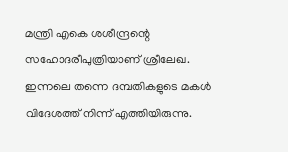മന്ത്രി എകെ ശശീന്ദ്രന്റെ സഹോദരീപുത്രിയാണ് ശ്രീലേഖ. ഇന്നലെ തന്നെ ദമ്പതികളുടെ മകൾ വിദേശത്ത് നിന്ന് എത്തിയിരുന്നു.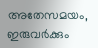അതേസമയം, ഇരുവർക്കും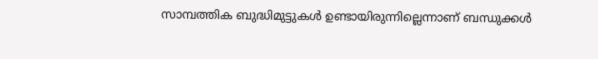സാമ്പത്തിക ബുദ്ധിമുട്ടുകൾ ഉണ്ടായിരുന്നില്ലെന്നാണ് ബന്ധുക്കൾ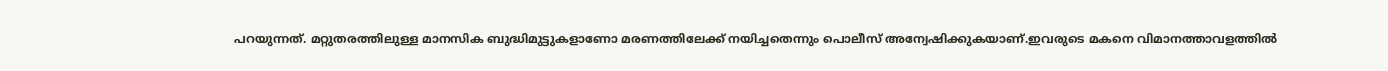പറയുന്നത്. മറ്റുതരത്തിലുള്ള മാനസിക ബുദ്ധിമുട്ടുകളാണോ മരണത്തിലേക്ക് നയിച്ചതെന്നും പൊലീസ് അന്വേഷിക്കുകയാണ്.ഇവരുടെ മകനെ വിമാനത്താവളത്തിൽ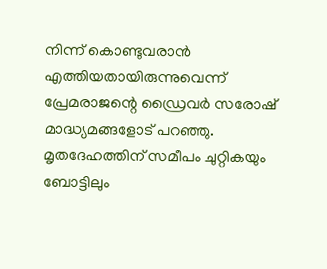നിന്ന് കൊണ്ടുവരാൻ എത്തിയതായിരുന്നുവെന്ന് പ്രേമരാജന്റെ ഡ്രൈവർ സരോഷ് മാദ്ധ്യമങ്ങളോട് പറഞ്ഞു. മൃതദേഹത്തിന് സമീപം ചുറ്റികയും ബോട്ടിലും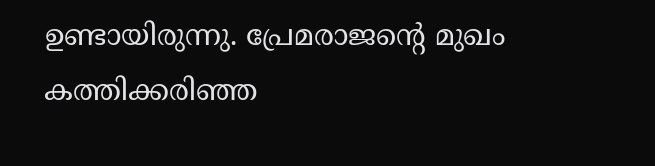ഉണ്ടായിരുന്നു. പ്രേമരാജന്റെ മുഖം കത്തിക്കരിഞ്ഞ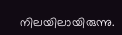നിലയിലായിരുന്നു.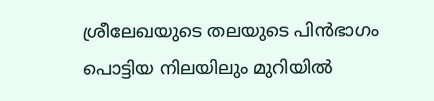ശ്രീലേഖയുടെ തലയുടെ പിൻഭാഗം പൊട്ടിയ നിലയിലും മുറിയിൽ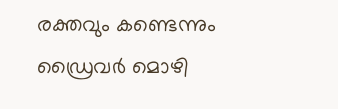രക്തവും കണ്ടെന്നും ഡ്രൈവർ മൊഴി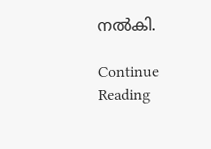നൽകി.

Continue Reading